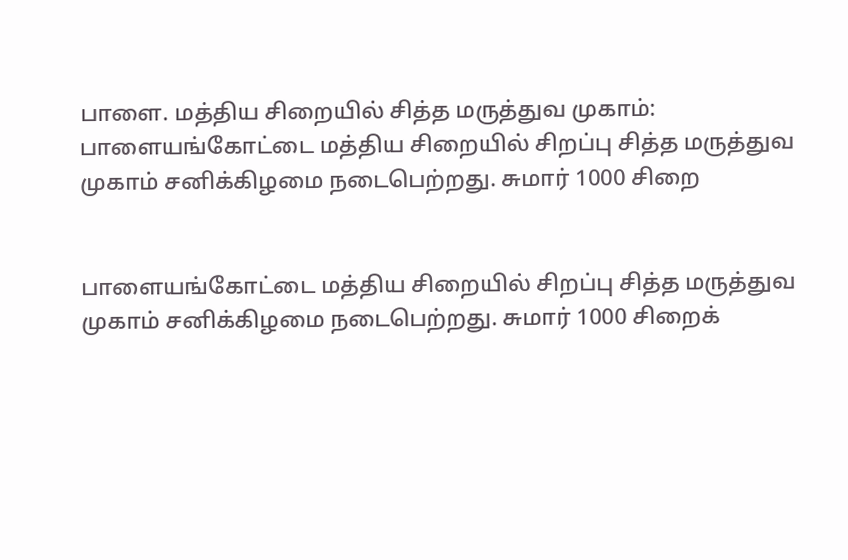பாளை. மத்திய சிறையில் சித்த மருத்துவ முகாம்:
பாளையங்கோட்டை மத்திய சிறையில் சிறப்பு சித்த மருத்துவ முகாம் சனிக்கிழமை நடைபெற்றது. சுமார் 1000 சிறை


பாளையங்கோட்டை மத்திய சிறையில் சிறப்பு சித்த மருத்துவ முகாம் சனிக்கிழமை நடைபெற்றது. சுமார் 1000 சிறைக்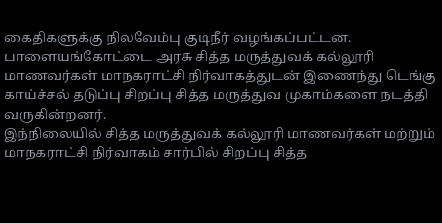கைதிகளுக்கு நிலவேம்பு குடிநீர் வழங்கப்பட்டன.
பாளையங்கோட்டை அரசு சித்த மருத்துவக் கல்லூரி மாணவர்கள் மாநகராட்சி நிர்வாகத்துடன் இணைந்து டெங்கு காய்ச்சல் தடுப்பு சிறப்பு சித்த மருத்துவ முகாம்களை நடத்தி வருகின்றனர்.
இந்நிலையில் சித்த மருத்துவக் கல்லூரி மாணவர்கள் மற்றும் மாநகராட்சி நிர்வாகம் சார்பில் சிறப்பு சித்த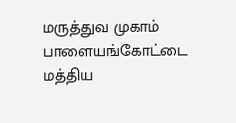மருத்துவ முகாம் பாளையங்கோட்டை மத்திய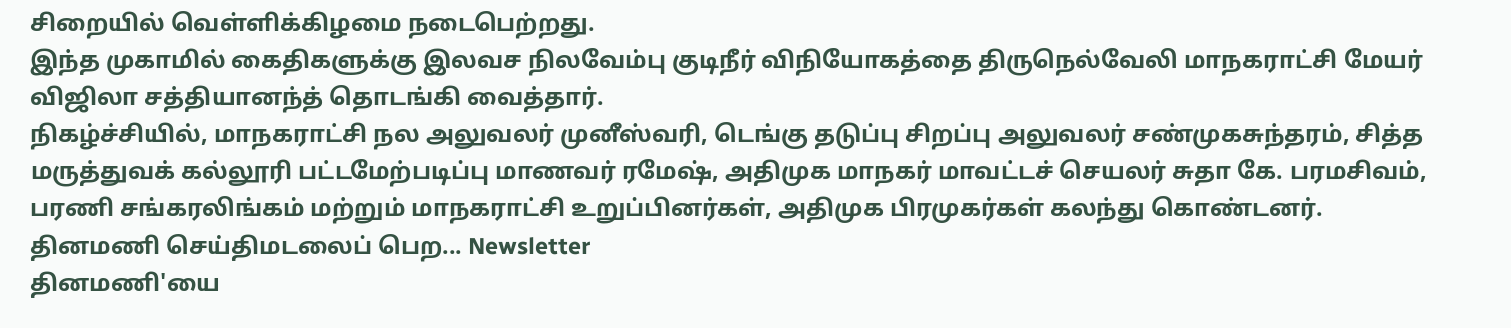சிறையில் வெள்ளிக்கிழமை நடைபெற்றது.
இந்த முகாமில் கைதிகளுக்கு இலவச நிலவேம்பு குடிநீர் விநியோகத்தை திருநெல்வேலி மாநகராட்சி மேயர் விஜிலா சத்தியானந்த் தொடங்கி வைத்தார்.
நிகழ்ச்சியில், மாநகராட்சி நல அலுவலர் முனீஸ்வரி, டெங்கு தடுப்பு சிறப்பு அலுவலர் சண்முகசுந்தரம், சித்த மருத்துவக் கல்லூரி பட்டமேற்படிப்பு மாணவர் ரமேஷ், அதிமுக மாநகர் மாவட்டச் செயலர் சுதா கே. பரமசிவம், பரணி சங்கரலிங்கம் மற்றும் மாநகராட்சி உறுப்பினர்கள், அதிமுக பிரமுகர்கள் கலந்து கொண்டனர்.
தினமணி செய்திமடலைப் பெற... Newsletter
தினமணி'யை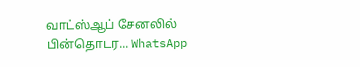வாட்ஸ்ஆப் சேனலில் பின்தொடர... WhatsApp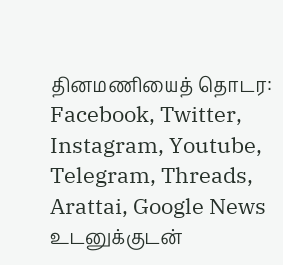தினமணியைத் தொடர: Facebook, Twitter, Instagram, Youtube, Telegram, Threads, Arattai, Google News
உடனுக்குடன்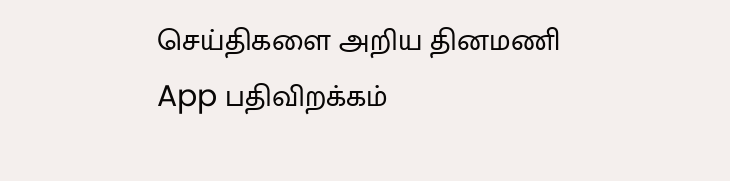செய்திகளை அறிய தினமணி App பதிவிறக்கம்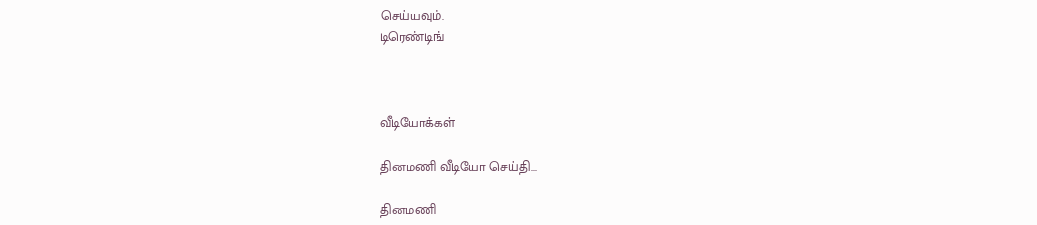செய்யவும்.
டிரெண்டிங்



வீடியோக்கள்

தினமணி வீடியோ செய்தி...

தினமணி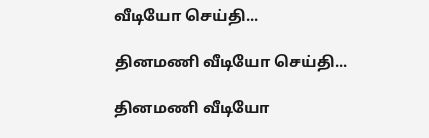வீடியோ செய்தி...

தினமணி வீடியோ செய்தி...

தினமணி வீடியோ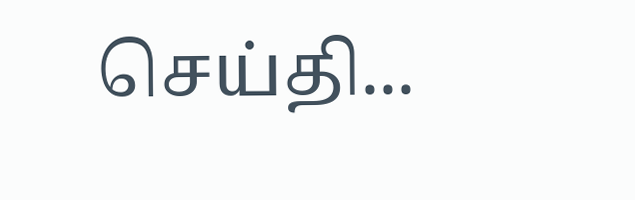செய்தி...